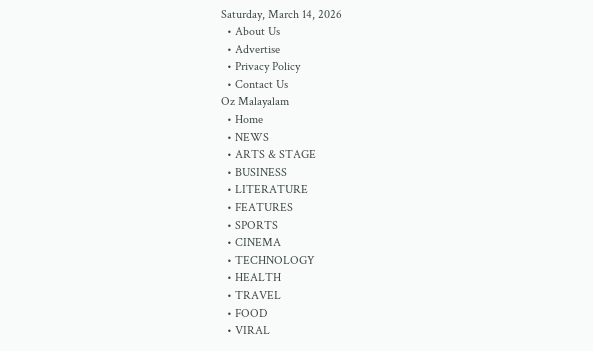Saturday, March 14, 2026
  • About Us
  • Advertise
  • Privacy Policy
  • Contact Us
Oz Malayalam
  • Home
  • NEWS
  • ARTS & STAGE
  • BUSINESS
  • LITERATURE
  • FEATURES
  • SPORTS
  • CINEMA
  • TECHNOLOGY
  • HEALTH
  • TRAVEL
  • FOOD
  • VIRAL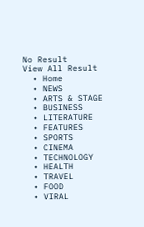No Result
View All Result
  • Home
  • NEWS
  • ARTS & STAGE
  • BUSINESS
  • LITERATURE
  • FEATURES
  • SPORTS
  • CINEMA
  • TECHNOLOGY
  • HEALTH
  • TRAVEL
  • FOOD
  • VIRAL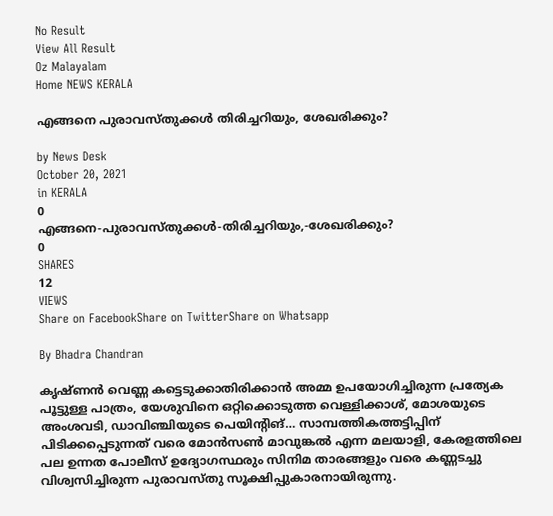No Result
View All Result
Oz Malayalam
Home NEWS KERALA

എങ്ങനെ പുരാവസ്‍തുക്കള്‍ തിരിച്ചറിയും, ശേഖരിക്കും?

by News Desk
October 20, 2021
in KERALA
0
എങ്ങനെ-പുരാവസ്‍തുക്കള്‍-തിരിച്ചറിയും,-ശേഖരിക്കും?
0
SHARES
12
VIEWS
Share on FacebookShare on TwitterShare on Whatsapp

By Bhadra Chandran

കൃഷ്‍ണന്‍ വെണ്ണ കട്ടെടുക്കാതിരിക്കാന്‍ അമ്മ ഉപയോഗിച്ചിരുന്ന പ്രത്യേക പൂട്ടുള്ള പാത്രം, യേശുവിനെ ഒറ്റിക്കൊടുത്ത വെള്ളിക്കാശ്, മോശയുടെ അംശവടി, ഡാവിഞ്ചിയുടെ പെയിന്‍റിങ്… സാമ്പത്തികത്തട്ടിപ്പിന് പിടിക്കപ്പെടുന്നത് വരെ മോൻസൺ മാവുങ്കല്‍ എന്ന മലയാളി, കേരളത്തിലെ പല ഉന്നത പോലീസ് ഉദ്യോഗസ്ഥരും സിനിമ താരങ്ങളും വരെ കണ്ണടച്ചു വിശ്വസിച്ചിരുന്ന പുരാവസ്‍തു സൂക്ഷിപ്പുകാരനായിരുന്നു.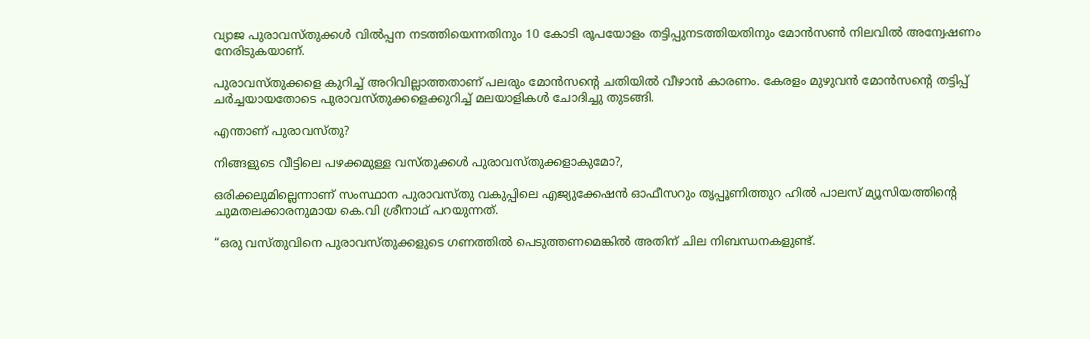വ്യാജ പുരാവസ്‍തുക്കള്‍ വിൽപ്പന നടത്തിയെന്നതിനും 10 കോടി രൂപയോളം തട്ടിപ്പുനടത്തിയതിനും മോൻസൺ നിലവില്‍ അന്വേഷണം നേരിടുകയാണ്.

പുരാവസ്തുക്കളെ കുറിച്ച് അറിവില്ലാത്തതാണ് പലരും മോൻസന്‍റെ ചതിയില്‍ വീഴാന്‍ കാരണം. കേരളം മുഴുവന്‍ മോൻസന്‍റെ തട്ടിപ്പ് ചര്‍ച്ചയായതോടെ പുരാവസ്‍തുക്കളെക്കുറിച്ച് മലയാളികള്‍ ചോദിച്ചു തുടങ്ങി.

എന്താണ് പുരാവസ്തു?

നിങ്ങളുടെ വീട്ടിലെ പഴക്കമുള്ള വസ്‍തുക്കള്‍ പുരാവസ്തുക്കളാകുമോ?,

ഒരിക്കലുമില്ലെന്നാണ് സംസ്ഥാന പുരാവസ്തു വകുപ്പിലെ എജ്യുക്കേഷന്‍ ഓഫീസറും തൃപ്പൂണിത്തുറ ഹില്‍ പാലസ് മ്യൂസിയത്തിന്‍റെ ചുമതലക്കാരനുമായ കെ.വി ശ്രീനാഥ് പറയുന്നത്.

“ഒരു വസ്തുവിനെ പുരാവസ്തുക്കളുടെ ഗണത്തില്‍ പെടുത്തണമെങ്കില്‍ അതിന് ചില നിബന്ധനകളുണ്ട്.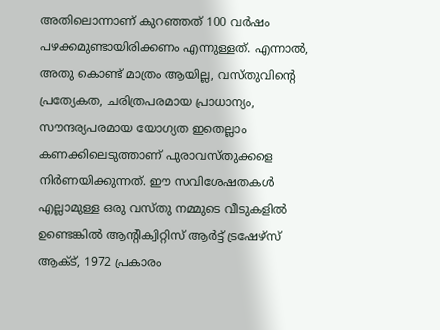അതിലൊന്നാണ് കുറഞ്ഞത് 100 വര്‍ഷം പഴക്കമുണ്ടായിരിക്കണം എന്നുള്ളത്. എന്നാല്‍, അതു കൊണ്ട് മാത്രം ആയില്ല, വസ്തുവിന്‍റെ പ്രത്യേകത, ചരിത്രപരമായ പ്രാധാന്യം, സൗന്ദര്യപരമായ യോഗ്യത ഇതെല്ലാം കണക്കിലെടുത്താണ് പുരാവസ്തുക്കളെ നിര്‍ണയിക്കുന്നത്. ഈ സവിശേഷതകള്‍ എല്ലാമുള്ള ഒരു വസ്തു നമ്മുടെ വീടുകളില്‍ ഉണ്ടെങ്കില്‍ ആന്‍റിക്വിറ്റിസ് ആര്‍ട്ട് ട്രഷേഴ്‍സ് ആക്ട്, 1972 പ്രകാരം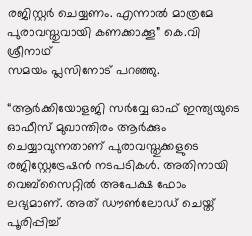രജിസ്റ്റര്‍ ചെയ്യണം. എന്നാല്‍ മാത്രമേ പുരാവസ്തുവായി കണക്കാക്കൂ” കെ.വി ശ്രീനാഥ്
സമയം പ്ലസിനോട് പറഞ്ഞു.

“ആര്‍ക്കിയോളജി സര്‍വ്വേ ഓഫ് ഇന്ത്യയുടെ ഓഫീസ് മുഖാന്തിരം ആര്‍ക്കും ചെയ്യാവുന്നതാണ് പുരാവസ്തുക്കളുടെ രജിസ്റ്റേട്രേഷന്‍ നടപടികള്‍. അതിനായി വെബ്‌സൈറ്റില്‍ അപേക്ഷ ഫോം ലഭ്യമാണ്. അത് ഡൗണ്‍ലോഡ് ചെയ്ത് പൂരിപ്പിച്ച്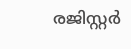രജിസ്റ്റര്‍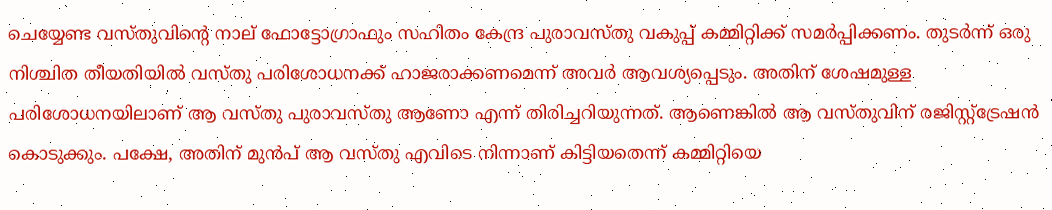ചെയ്യേണ്ട വസ്തുവിന്‍റെ നാല് ഫോട്ടോഗ്രാഫും സഹിതം കേന്ദ്ര പുരാവസ്തു വകുപ്പ് കമ്മിറ്റിക്ക് സമര്‍പ്പിക്കണം. തുടര്‍ന്ന് ഒരു നിശ്ചിത തീയതിയില്‍ വസ്തു പരിശോധനക്ക് ഹാജരാക്കണമെന്ന് അവര്‍ ആവശ്യപ്പെടും. അതിന് ശേഷമുള്ള പരിശോധനയിലാണ് ആ വസ്തു പുരാവസ്തു ആണോ എന്ന് തിരിച്ചറിയുന്നത്. ആണെങ്കില്‍ ആ വസ്തുവിന് രജിസ്റ്റ്‌ട്രേഷന്‍ കൊടുക്കും. പക്ഷേ, അതിന് മുൻപ് ആ വസ്തു എവിടെ നിന്നാണ് കിട്ടിയതെന്ന് കമ്മിറ്റിയെ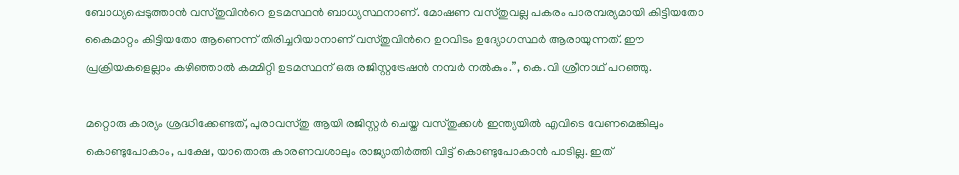ബോധ്യപ്പെടുത്താന്‍ വസ്തുവിന്‍റെ ഉടമസ്ഥന്‍ ബാധ്യസ്ഥനാണ്. മോഷണ വസ്തുവല്ല പകരം പാരമ്പര്യമായി കിട്ടിയതോ കൈമാറ്റം കിട്ടിയതോ ആണെന്ന് തിരിച്ചറിയാനാണ് വസ്തുവിന്‍റെ ഉറവിടം ഉദ്യോഗസ്ഥര്‍ ആരായുന്നത്. ഈ പ്രക്രിയകളെല്ലാം കഴിഞ്ഞാല്‍ കമ്മിറ്റി ഉടമസ്ഥന് ഒരു രജിസ്റ്റട്രേഷന്‍ നമ്പര്‍ നല്‍കും.”, കെ.വി ശ്രീനാഥ് പറഞ്ഞു.

മറ്റൊരു കാര്യം ശ്രദ്ധിക്കേണ്ടത്, പുരാവസ്തു ആയി രജിസ്റ്റര്‍ ചെയ്ത വസ്തുക്കള്‍ ഇന്ത്യയില്‍ എവിടെ വേണമെങ്കിലും കൊണ്ടുപോകാം, പക്ഷേ, യാതൊരു കാരണവശാലും രാജ്യാതിര്‍ത്തി വിട്ട് കൊണ്ടുപോകാന്‍ പാടില്ല. ഇത്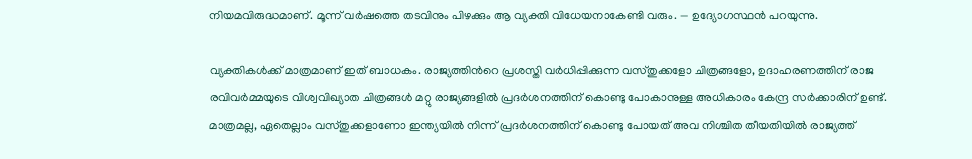നിയമവിരുദ്ധമാണ്. മൂന്ന് വര്‍ഷത്തെ തടവിനും പിഴക്കും ആ വ്യക്തി വിധേയനാകേണ്ടി വരും. — ഉദ്യോഗസ്ഥന്‍ പറയുന്നു.

വ്യക്തികള്‍ക്ക് മാത്രമാണ് ഇത് ബാധകം. രാജ്യത്തിന്‍റെ പ്രശസ്തി വര്‍ധിപ്പിക്കുന്ന വസ്തുക്കളോ ചിത്രങ്ങളോ, ഉദാഹരണത്തിന് രാജ രവിവര്‍മ്മയുടെ വിശ്വവിഖ്യാത ചിത്രങ്ങള്‍ മറ്റു രാജ്യങ്ങളില്‍ പ്രദര്‍ശനത്തിന് കൊണ്ടു പോകാനുള്ള അധികാരം കേന്ദ്ര സര്‍ക്കാരിന് ഉണ്ട്. മാത്രമല്ല, ഏതെല്ലാം വസ്തുക്കളാണോ ഇന്ത്യയില്‍ നിന്ന് പ്രദര്‍ശനത്തിന് കൊണ്ടു പോയത് അവ നിശ്ചിത തീയതിയില്‍ രാജ്യത്ത്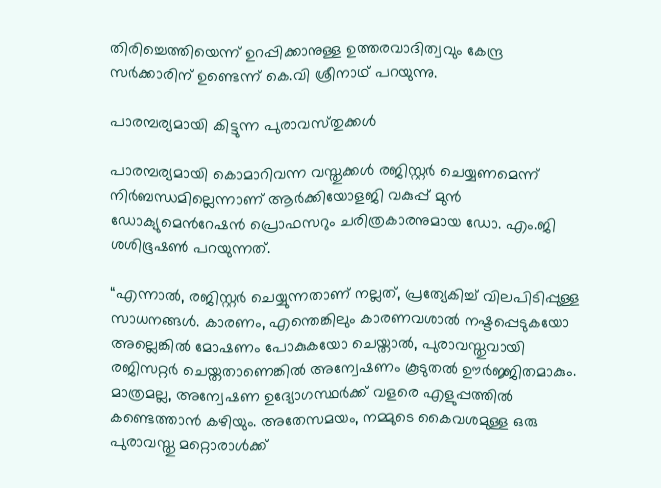തിരിച്ചെത്തിയെന്ന് ഉറപ്പിക്കാനുള്ള ഉത്തരവാദിത്വവും കേന്ദ്ര സര്‍ക്കാരിന് ഉണ്ടെന്ന് കെ.വി ശ്രീനാഥ് പറയുന്നു.

പാരമ്പര്യമായി കിട്ടുന്ന പുരാവസ്‍തുക്കള്‍

പാരമ്പര്യമായി കൊമാറിവന്ന വസ്തുക്കള്‍ രജിസ്റ്റര്‍ ചെയ്യണമെന്ന് നിര്‍ബന്ധമില്ലെന്നാണ് ആര്‍ക്കിയോളജി വകുപ്പ് മുന്‍ ഡോക്യുമെന്‍റേഷന്‍ പ്രൊഫസറും ചരിത്രകാരനുമായ ഡോ. എം.ജി ശശിഭൂഷണ്‍ പറയുന്നത്.

“എന്നാല്‍, രജിസ്റ്റര്‍ ചെയ്യുന്നതാണ് നല്ലത്, പ്രത്യേകിച്ച് വിലപിടിപ്പുള്ള സാധനങ്ങള്‍. കാരണം, എന്തെങ്കിലും കാരണവശാല്‍ നഷ്ടപ്പെടുകയോ അല്ലെങ്കില്‍ മോഷണം പോകുകയോ ചെയ്താല്‍, പുരാവസ്തുവായി രജിസറ്റര്‍ ചെയ്തതാണെങ്കില്‍ അന്വേഷണം കൂടുതല്‍ ഊര്‍ജ്ജിതമാകും. മാത്രമല്ല, അന്വേഷണ ഉദ്യോഗസ്ഥര്‍ക്ക് വളരെ എളുപ്പത്തില്‍ കണ്ടെത്താന്‍ കഴിയും. അതേസമയം, നമ്മുടെ കൈവശമുള്ള ഒരു പുരാവസ്തു മറ്റൊരാള്‍ക്ക്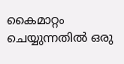കൈമാറ്റം ചെയ്യുന്നതില്‍ ഒരു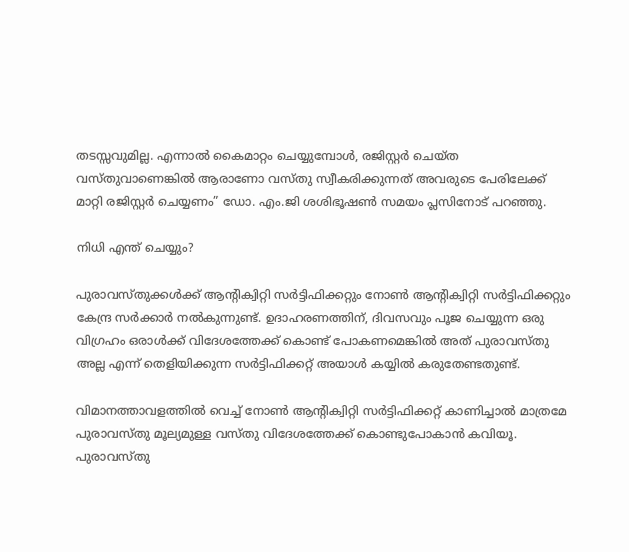തടസ്സവുമില്ല. എന്നാല്‍ കൈമാറ്റം ചെയ്യുമ്പോള്‍, രജിസ്റ്റര്‍ ചെയ്ത വസ്തുവാണെങ്കില്‍ ആരാണോ വസ്തു സ്വീകരിക്കുന്നത് അവരുടെ പേരിലേക്ക് മാറ്റി രജിസ്റ്റര്‍ ചെയ്യണം” ഡോ. എം.ജി ശശിഭൂഷണ്‍ സമയം പ്ലസിനോട് പറഞ്ഞു.

നിധി എന്ത് ചെയ്യും?

പുരാവസ്‍തുക്കള്‍ക്ക് ആന്‍റിക്വിറ്റി സര്‍ട്ടിഫിക്കറ്റും നോണ്‍ ആന്‍റിക്വിറ്റി സര്‍ട്ടിഫിക്കറ്റും കേന്ദ്ര സര്‍ക്കാര്‍ നല്‍കുന്നുണ്ട്. ഉദാഹരണത്തിന്, ദിവസവും പൂജ ചെയ്യുന്ന ഒരു വിഗ്രഹം ഒരാള്‍ക്ക് വിദേശത്തേക്ക് കൊണ്ട് പോകണമെങ്കില്‍ അത് പുരാവസ്തു അല്ല എന്ന് തെളിയിക്കുന്ന സര്‍ട്ടിഫിക്കറ്റ് അയാള്‍ കയ്യില്‍ കരുതേണ്ടതുണ്ട്.

വിമാനത്താവളത്തില്‍ വെച്ച് നോണ്‍ ആന്‍റിക്വിറ്റി സര്‍ട്ടിഫിക്കറ്റ് കാണിച്ചാല്‍ മാത്രമേ പുരാവസ്തു മൂല്യമുള്ള വസ്തു വിദേശത്തേക്ക് കൊണ്ടുപോകാന്‍ കവിയൂ. പുരാവസ്തു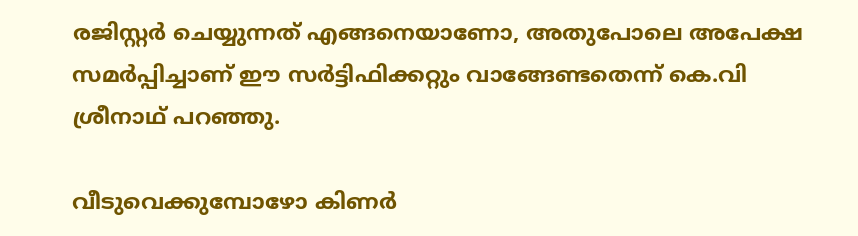രജിസ്റ്റര്‍ ചെയ്യുന്നത് എങ്ങനെയാണോ, അതുപോലെ അപേക്ഷ സമര്‍പ്പിച്ചാണ് ഈ സര്‍ട്ടിഫിക്കറ്റും വാങ്ങേണ്ടതെന്ന് കെ.വി ശ്രീനാഥ് പറഞ്ഞു.

വീടുവെക്കുമ്പോഴോ കിണര്‍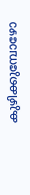കുഴിക്കുമ്പോഴോ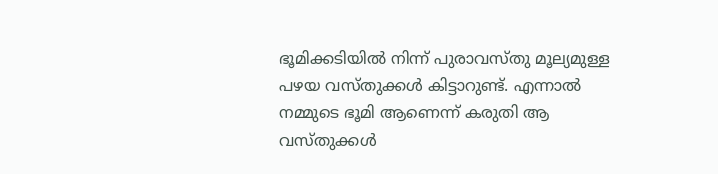ഭൂമിക്കടിയില്‍ നിന്ന് പുരാവസ്തു മൂല്യമുള്ള പഴയ വസ്തുക്കള്‍ കിട്ടാറുണ്ട്. എന്നാല്‍ നമ്മുടെ ഭൂമി ആണെന്ന് കരുതി ആ വസ്തുക്കള്‍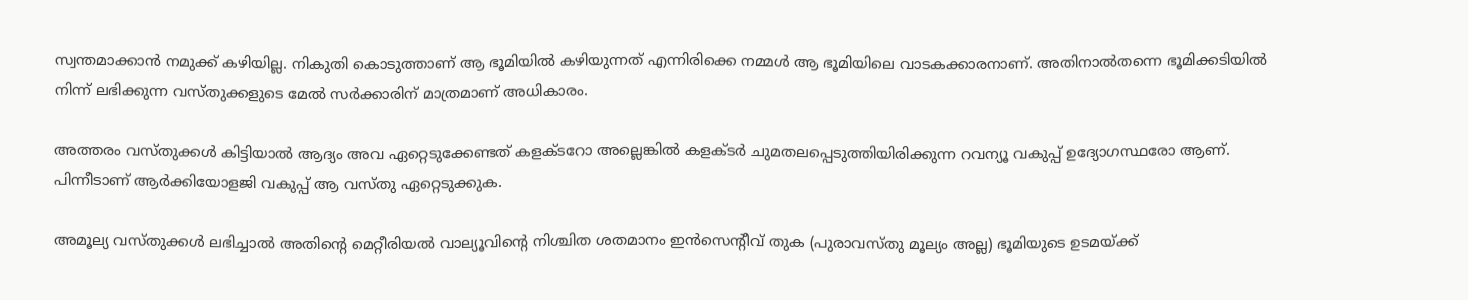സ്വന്തമാക്കാന്‍ നമുക്ക് കഴിയില്ല. നികുതി കൊടുത്താണ് ആ ഭൂമിയില്‍ കഴിയുന്നത് എന്നിരിക്കെ നമ്മള്‍ ആ ഭൂമിയിലെ വാടകക്കാരനാണ്. അതിനാല്‍തന്നെ ഭൂമിക്കടിയില്‍ നിന്ന് ലഭിക്കുന്ന വസ്തുക്കളുടെ മേല്‍ സര്‍ക്കാരിന് മാത്രമാണ് അധികാരം.

അത്തരം വസ്തുക്കള്‍ കിട്ടിയാല്‍ ആദ്യം അവ ഏറ്റെടുക്കേണ്ടത് കളക്ടറോ അല്ലെങ്കില്‍ കളക്ടര്‍ ചുമതലപ്പെടുത്തിയിരിക്കുന്ന റവന്യൂ വകുപ്പ് ഉദ്യോഗസ്ഥരോ ആണ്. പിന്നീടാണ് ആര്‍ക്കിയോളജി വകുപ്പ് ആ വസ്തു ഏറ്റെടുക്കുക.

അമൂല്യ വസ്തുക്കള്‍ ലഭിച്ചാല്‍ അതിന്‍റെ മെറ്റീരിയല്‍ വാല്യൂവിന്‍റെ നിശ്ചിത ശതമാനം ഇന്‍സെന്‍റീവ് തുക (പുരാവസ്തു മൂല്യം അല്ല) ഭൂമിയുടെ ഉടമയ്ക്ക്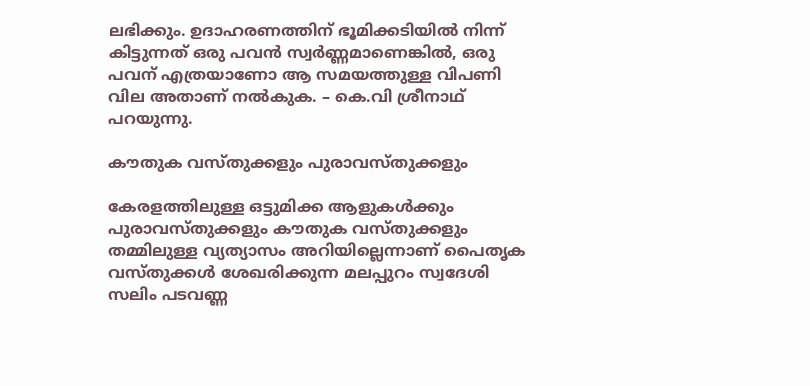ലഭിക്കും. ഉദാഹരണത്തിന് ഭൂമിക്കടിയില്‍ നിന്ന് കിട്ടുന്നത് ഒരു പവന്‍ സ്വര്‍ണ്ണമാണെങ്കില്‍, ഒരു പവന് എത്രയാണോ ആ സമയത്തുള്ള വിപണി വില അതാണ് നല്‍കുക. – കെ.വി ശ്രീനാഥ് പറയുന്നു.

കൗതുക വസ്തുക്കളും പുരാവസ്തുക്കളും

കേരളത്തിലുള്ള ഒട്ടുമിക്ക ആളുകള്‍ക്കും പുരാവസ്തുക്കളും കൗതുക വസ്തുക്കളും തമ്മിലുള്ള വ്യത്യാസം അറിയില്ലെന്നാണ് പൈതൃക വസ്തുക്കള്‍ ശേഖരിക്കുന്ന മലപ്പുറം സ്വദേശി സലിം പടവണ്ണ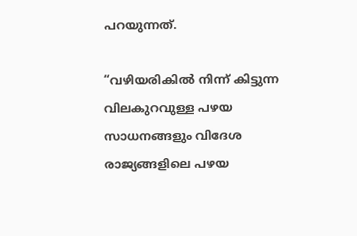പറയുന്നത്.

“വഴിയരികില്‍ നിന്ന് കിട്ടുന്ന വിലകുറവുള്ള പഴയ സാധനങ്ങളും വിദേശ രാജ്യങ്ങളിലെ പഴയ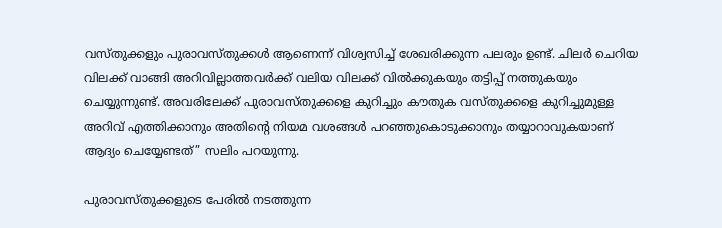വസ്തുക്കളും പുരാവസ്തുക്കള്‍ ആണെന്ന് വിശ്വസിച്ച് ശേഖരിക്കുന്ന പലരും ഉണ്ട്. ചിലര്‍ ചെറിയ വിലക്ക് വാങ്ങി അറിവില്ലാത്തവര്‍ക്ക് വലിയ വിലക്ക് വില്‍ക്കുകയും തട്ടിപ്പ് നത്തുകയും ചെയ്യുന്നുണ്ട്. അവരിലേക്ക് പുരാവസ്തുക്കളെ കുറിച്ചും കൗതുക വസ്തുക്കളെ കുറിച്ചുമുള്ള അറിവ് എത്തിക്കാനും അതിന്‍റെ നിയമ വശങ്ങള്‍ പറഞ്ഞുകൊടുക്കാനും തയ്യാറാവുകയാണ് ആദ്യം ചെയ്യേണ്ടത്” സലിം പറയുന്നു.

പുരാവസ്തുക്കളുടെ പേരില്‍ നടത്തുന്ന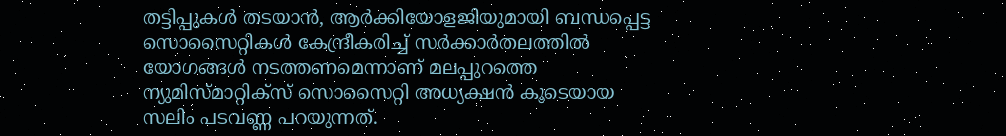തട്ടിപ്പുകള്‍ തടയാന്‍, ആര്‍ക്കിയോളജിയുമായി ബന്ധപ്പെട്ട സൊസൈറ്റികള്‍ കേന്ദ്രീകരിച്ച് സര്‍ക്കാര്‍തലത്തില്‍ യോഗങ്ങള്‍ നടത്തണമെന്നാണ് മലപ്പുറത്തെ ന്യുമിസ്‍മാറ്റിക്സ് സൊസൈറ്റി അധ്യക്ഷൻ കൂടെയായ സലിം പടവണ്ണ പറയുന്നത്.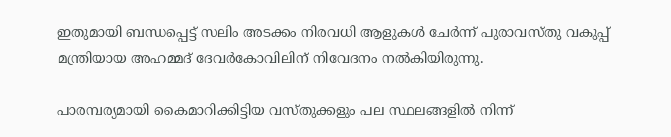ഇതുമായി ബന്ധപ്പെട്ട് സലിം അടക്കം നിരവധി ആളുകള്‍ ചേര്‍ന്ന് പുരാവസ്തു വകുപ്പ് മന്ത്രിയായ അഹമ്മദ് ദേവര്‍കോവിലിന് നിവേദനം നല്‍കിയിരുന്നു.

പാരമ്പര്യമായി കൈമാറിക്കിട്ടിയ വസ്തുക്കളും പല സ്ഥലങ്ങളില്‍ നിന്ന്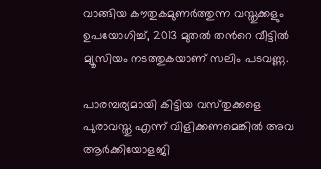വാങ്ങിയ കൗതുകമുണര്‍ത്തുന്ന വസ്തുക്കളും ഉപയോഗിച്ച്, 2013 മുതല്‍ തന്‍റെ വീട്ടില്‍ മ്യൂസിയം നടത്തുകയാണ് സലിം പടവണ്ണ.

പാരമ്പര്യമായി കിട്ടിയ വസ്‍തുക്കളെ പുരാവസ്തു എന്ന് വിളിക്കണമെങ്കില്‍ അവ ആര്‍ക്കിയോളജി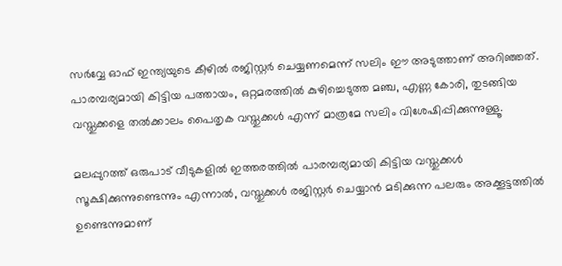സര്‍വ്വേ ഓഫ് ഇന്ത്യയുടെ കീഴില്‍ രജിസ്റ്റര്‍ ചെയ്യണമെന്ന് സലിം ഈ അടുത്താണ് അറിഞ്ഞത്. പാരമ്പര്യമായി കിട്ടിയ പത്തായം, ഒറ്റമരത്തില്‍ കുഴിച്ചെടുത്ത മഞ്ച, എണ്ണ കോരി, തുടങ്ങിയ വസ്തുക്കളെ തൽക്കാലം പൈതൃക വസ്തുക്കള്‍ എന്ന് മാത്രമേ സലിം വിശേഷിപ്പിക്കുന്നുള്ളൂ.

മലപ്പുറത്ത് ഒരുപാട് വീടുകളില്‍ ഇത്തരത്തില്‍ പാരമ്പര്യമായി കിട്ടിയ വസ്തുക്കള്‍ സൂക്ഷിക്കുന്നുണ്ടെന്നും എന്നാല്‍, വസ്തുക്കള്‍ രജിസ്റ്റര്‍ ചെയ്യാന്‍ മടിക്കുന്ന പലരും അക്കൂട്ടത്തില്‍ ഉണ്ടെന്നുമാണ്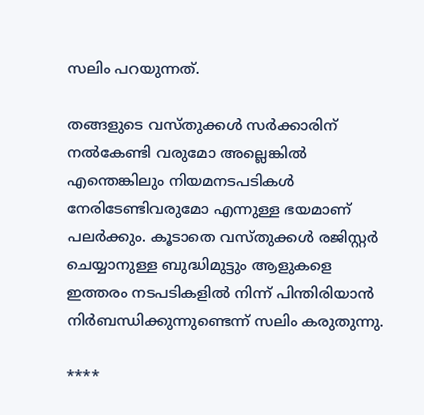സലിം പറയുന്നത്.

തങ്ങളുടെ വസ്തുക്കള്‍ സര്‍ക്കാരിന് നല്‍കേണ്ടി വരുമോ അല്ലെങ്കില്‍ എന്തെങ്കിലും നിയമനടപടികള്‍ നേരിടേണ്ടിവരുമോ എന്നുള്ള ഭയമാണ് പലര്‍ക്കും. കൂടാതെ വസ്തുക്കള്‍ രജിസ്റ്റര്‍ ചെയ്യാനുള്ള ബുദ്ധിമുട്ടും ആളുകളെ ഇത്തരം നടപടികളില്‍ നിന്ന് പിന്തിരിയാന്‍ നിര്‍ബന്ധിക്കുന്നുണ്ടെന്ന് സലിം കരുതുന്നു.

****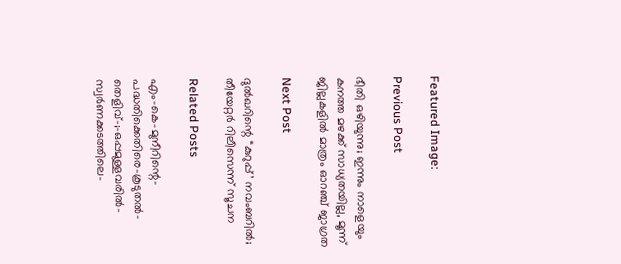Featured Image:

Previous Post

ഭീതി ഒഴിയുന്നു; ഇന്നും നാളെയും കനത്ത മഴക്ക് സാധ്യതയില്ല, മൂന്ന് ജില്ലകളില്‍ മാത്രം ഓറഞ്ച് ജാഗ്രത

Next Post

ദുൽഖറിന്റെ “കുറുപ്പ്’ നവംബറിൽ; തീയേറ്റർ റിലീസെന്ന് സൂചന

Related Posts

എം-കെ-മുനീറിന്റെ-പദ്ധതിക്കെതിരെ-കൂടുതൽ-തെളിവ്‌-;-ഒപ്പമുള്ളവരിൽ-
സ്വർണക്കടത്തിലെ-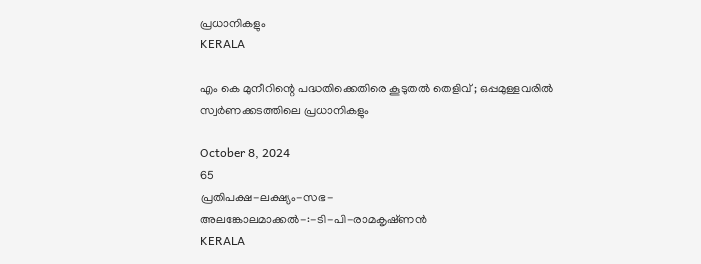പ്രധാനികളും
KERALA

എം കെ മുനീറിന്റെ പദ്ധതിക്കെതിരെ കൂടുതൽ തെളിവ്‌ ; ഒപ്പമുള്ളവരിൽ
സ്വർണക്കടത്തിലെ പ്രധാനികളും

October 8, 2024
65
പ്രതിപക്ഷ-ലക്ഷ്യം-സഭ-
അലങ്കോലമാക്കൽ-:-ടി-പി-രാമകൃഷ്‌ണൻ
KERALA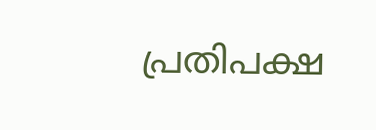പ്രതിപക്ഷ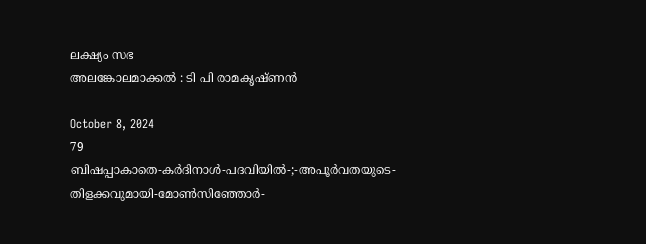ലക്ഷ്യം സഭ
അലങ്കോലമാക്കൽ : ടി പി രാമകൃഷ്‌ണൻ

October 8, 2024
79
ബിഷപ്പാകാതെ-കർദിനാൾ-പദവിയിൽ-;-അപൂർവതയുടെ-തിളക്കവുമായി-മോൺസിഞ്ഞോർ-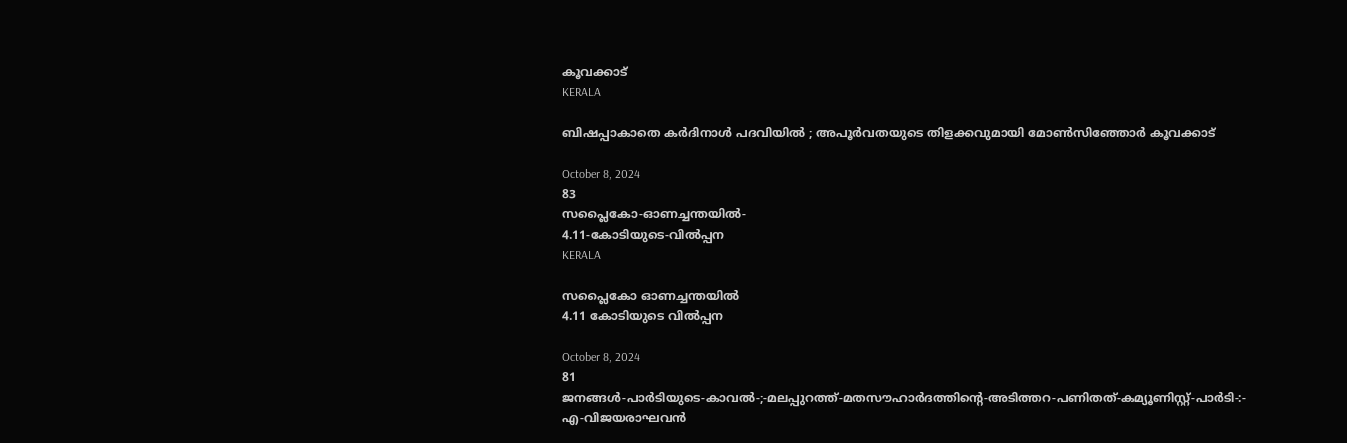കൂവക്കാട്‌
KERALA

ബിഷപ്പാകാതെ കർദിനാൾ പദവിയിൽ ; അപൂർവതയുടെ തിളക്കവുമായി മോൺസിഞ്ഞോർ കൂവക്കാട്‌

October 8, 2024
83
സപ്ലൈകോ-ഓണച്ചന്തയിൽ-
4.11-കോടിയുടെ-വിൽപ്പന
KERALA

സപ്ലൈകോ ഓണച്ചന്തയിൽ
4.11 കോടിയുടെ വിൽപ്പന

October 8, 2024
81
ജനങ്ങൾ-പാർടിയുടെ-കാവൽ-;-മലപ്പുറത്ത്-മതസൗഹാർദത്തിന്റെ-അടിത്തറ-പണിതത്-കമ്യൂണിസ്റ്റ്-പാർടി-:-
എ-വിജയരാഘവൻ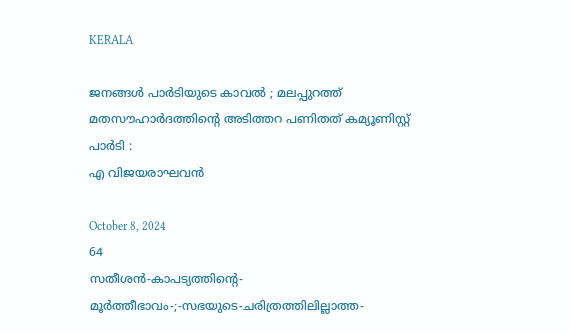KERALA

ജനങ്ങൾ പാർടിയുടെ കാവൽ ; മലപ്പുറത്ത് മതസൗഹാർദത്തിന്റെ അടിത്തറ പണിതത് കമ്യൂണിസ്റ്റ് പാർടി :
എ വിജയരാഘവൻ

October 8, 2024
64
സതീശൻ-കാപട്യത്തിന്റെ-
മൂർത്തീഭാവം-;-സഭയുടെ-ചരിത്രത്തിലില്ലാത്ത-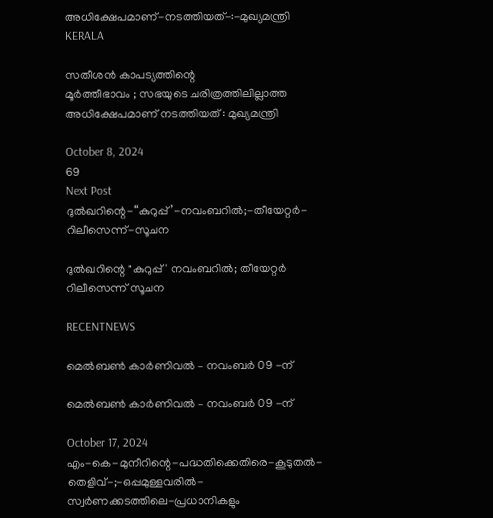അധിക്ഷേപമാണ്‌-നടത്തിയത്‌-:-മുഖ്യമന്ത്രി
KERALA

സതീശൻ കാപട്യത്തിന്റെ
മൂർത്തീഭാവം ; സഭയുടെ ചരിത്രത്തിലില്ലാത്ത അധിക്ഷേപമാണ്‌ നടത്തിയത്‌ : മുഖ്യമന്ത്രി

October 8, 2024
69
Next Post
ദുൽഖറിന്റെ-“കുറുപ്പ്’-നവംബറിൽ;-തീയേറ്റർ-റിലീസെന്ന്-സൂചന

ദുൽഖറിന്റെ "കുറുപ്പ്' നവംബറിൽ; തീയേറ്റർ റിലീസെന്ന് സൂചന

RECENTNEWS

മെൽബൺ കാർണിവൽ – നവംബർ 09 -ന്

മെൽബൺ കാർണിവൽ – നവംബർ 09 -ന്

October 17, 2024
എം-കെ-മുനീറിന്റെ-പദ്ധതിക്കെതിരെ-കൂടുതൽ-തെളിവ്‌-;-ഒപ്പമുള്ളവരിൽ-
സ്വർണക്കടത്തിലെ-പ്രധാനികളും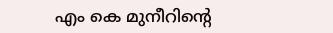എം കെ മുനീറിന്റെ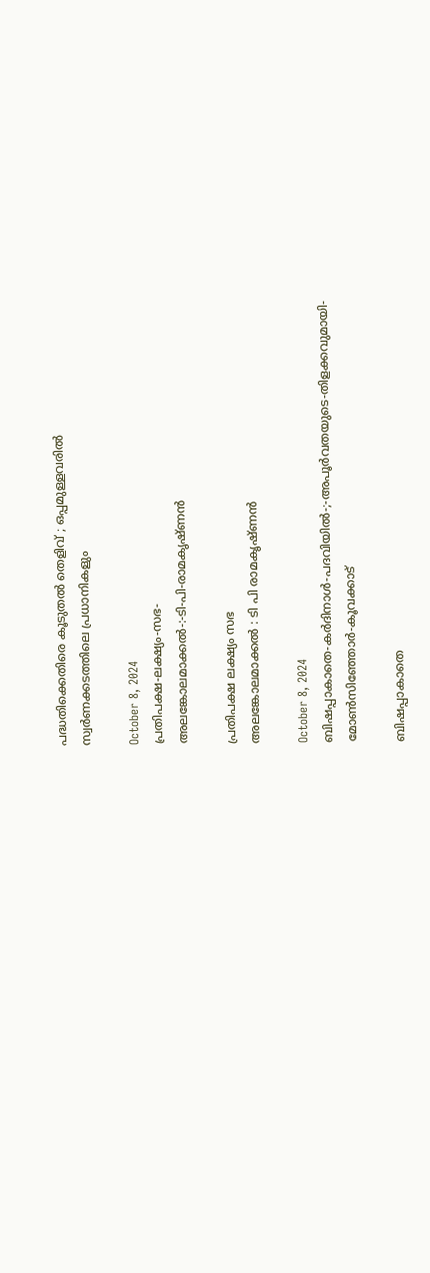പദ്ധതിക്കെതിരെ കൂടുതൽ തെളിവ്‌ ; ഒപ്പമുള്ളവരിൽ
സ്വർണക്കടത്തിലെ പ്രധാനികളും

October 8, 2024
പ്രതിപക്ഷ-ലക്ഷ്യം-സഭ-
അലങ്കോലമാക്കൽ-:-ടി-പി-രാമകൃഷ്‌ണൻ

പ്രതിപക്ഷ ലക്ഷ്യം സഭ
അലങ്കോലമാക്കൽ : ടി പി രാമകൃഷ്‌ണൻ

October 8, 2024
ബിഷപ്പാകാതെ-കർദിനാൾ-പദവിയിൽ-;-അപൂർവതയുടെ-തിളക്കവുമായി-മോൺസിഞ്ഞോർ-കൂവക്കാട്‌

ബിഷപ്പാകാതെ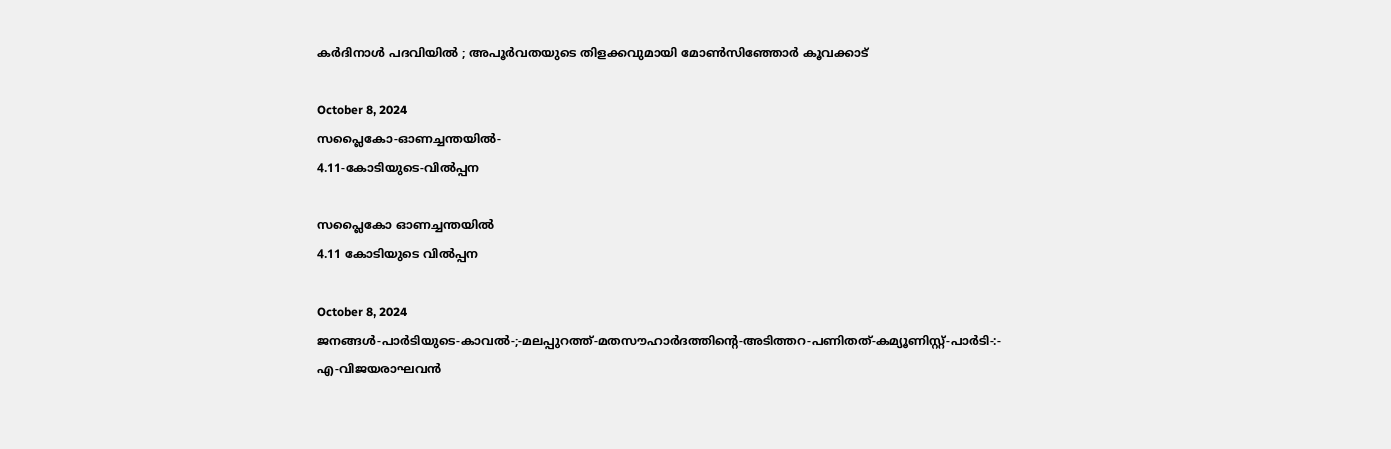കർദിനാൾ പദവിയിൽ ; അപൂർവതയുടെ തിളക്കവുമായി മോൺസിഞ്ഞോർ കൂവക്കാട്‌

October 8, 2024
സപ്ലൈകോ-ഓണച്ചന്തയിൽ-
4.11-കോടിയുടെ-വിൽപ്പന

സപ്ലൈകോ ഓണച്ചന്തയിൽ
4.11 കോടിയുടെ വിൽപ്പന

October 8, 2024
ജനങ്ങൾ-പാർടിയുടെ-കാവൽ-;-മലപ്പുറത്ത്-മതസൗഹാർദത്തിന്റെ-അടിത്തറ-പണിതത്-കമ്യൂണിസ്റ്റ്-പാർടി-:-
എ-വിജയരാഘവൻ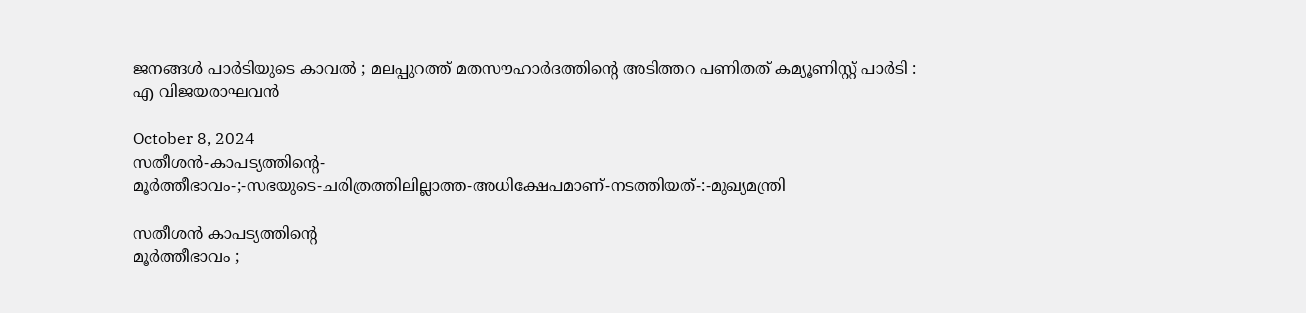ജനങ്ങൾ പാർടിയുടെ കാവൽ ; മലപ്പുറത്ത് മതസൗഹാർദത്തിന്റെ അടിത്തറ പണിതത് കമ്യൂണിസ്റ്റ് പാർടി :
എ വിജയരാഘവൻ

October 8, 2024
സതീശൻ-കാപട്യത്തിന്റെ-
മൂർത്തീഭാവം-;-സഭയുടെ-ചരിത്രത്തിലില്ലാത്ത-അധിക്ഷേപമാണ്‌-നടത്തിയത്‌-:-മുഖ്യമന്ത്രി

സതീശൻ കാപട്യത്തിന്റെ
മൂർത്തീഭാവം ;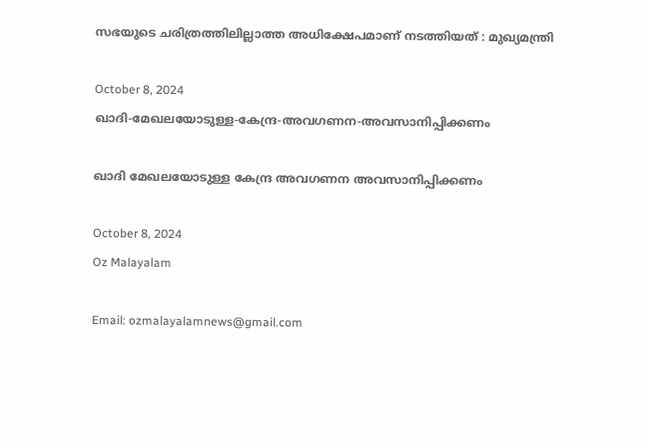സഭയുടെ ചരിത്രത്തിലില്ലാത്ത അധിക്ഷേപമാണ്‌ നടത്തിയത്‌ : മുഖ്യമന്ത്രി

October 8, 2024
ഖാദി-മേഖലയോടുള്ള-കേന്ദ്ര-അവഗണന-അവസാനിപ്പിക്കണം

ഖാദി മേഖലയോടുള്ള കേന്ദ്ര അവഗണന അവസാനിപ്പിക്കണം

October 8, 2024
Oz Malayalam

Email: ozmalayalamnews@gmail.com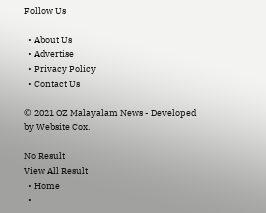Follow Us

  • About Us
  • Advertise
  • Privacy Policy
  • Contact Us

© 2021 OZ Malayalam News - Developed by Website Cox.

No Result
View All Result
  • Home
  •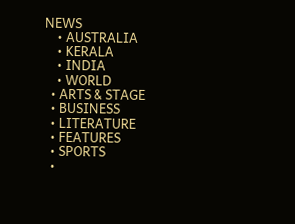NEWS
    • AUSTRALIA
    • KERALA
    • INDIA
    • WORLD
  • ARTS & STAGE
  • BUSINESS
  • LITERATURE
  • FEATURES
  • SPORTS
  •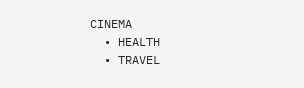CINEMA
  • HEALTH
  • TRAVEL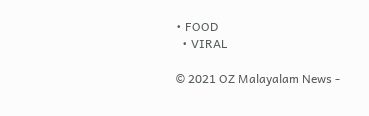• FOOD
  • VIRAL

© 2021 OZ Malayalam News -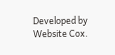Developed by Website Cox.